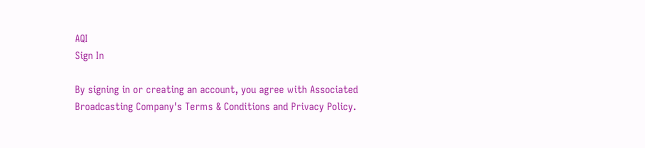AQI
Sign In

By signing in or creating an account, you agree with Associated Broadcasting Company's Terms & Conditions and Privacy Policy.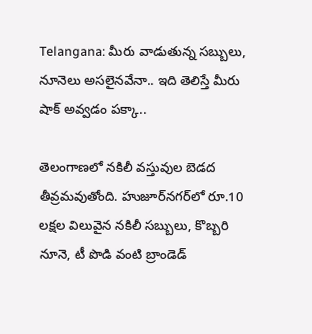Telangana: మీరు వాడుతున్న సబ్బులు, నూనెలు అసలైనవేనా.. ఇది తెలిస్తే మీరు షాక్ అవ్వడం పక్కా..

తెలంగాణలో నకిలీ వస్తువుల బెడద తీవ్రమవుతోంది. హుజూర్‌నగర్‌లో రూ.10 లక్షల విలువైన నకిలీ సబ్బులు, కొబ్బరి నూనె, టీ పొడి వంటి బ్రాండెడ్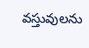వస్తువులను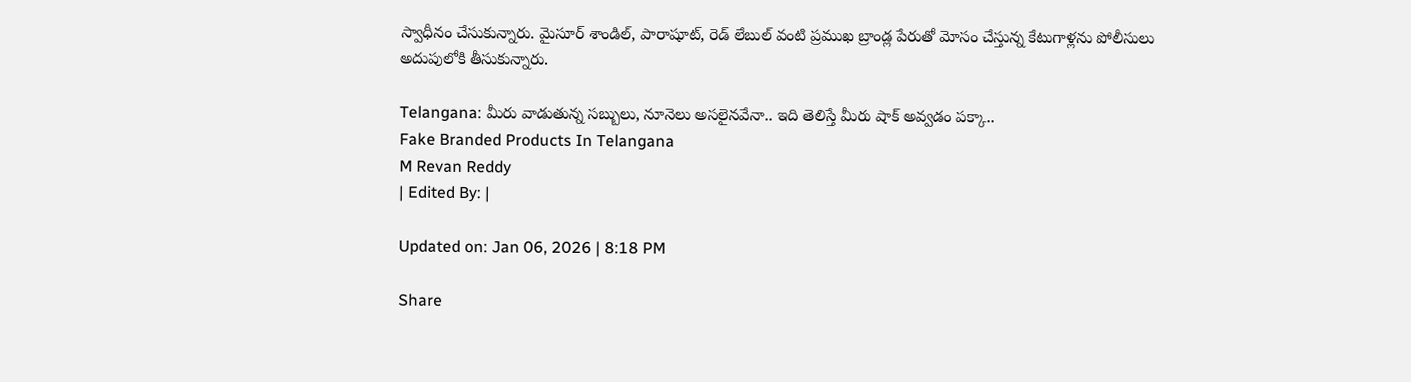స్వాధీనం చేసుకున్నారు. మైసూర్ శాండిల్, పారాషూట్, రెడ్ లేబుల్ వంటి ప్రముఖ బ్రాండ్ల పేరుతో మోసం చేస్తున్న కేటుగాళ్లను పోలీసులు అదుపులోకి తీసుకున్నారు.

Telangana: మీరు వాడుతున్న సబ్బులు, నూనెలు అసలైనవేనా.. ఇది తెలిస్తే మీరు షాక్ అవ్వడం పక్కా..
Fake Branded Products In Telangana
M Revan Reddy
| Edited By: |

Updated on: Jan 06, 2026 | 8:18 PM

Share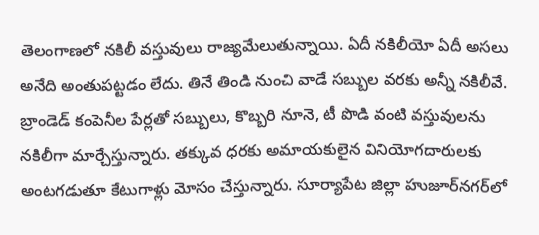తెలంగాణలో నకిలీ వస్తువులు రాజ్యమేలుతున్నాయి. ఏదీ నకిలీయో ఏదీ అసలు అనేది అంతుపట్టడం లేదు. తినే తిండి నుంచి వాడే సబ్బుల వరకు అన్నీ నకిలీవే. బ్రాండెడ్ కంపెనీల పేర్లతో సబ్బులు, కొబ్బరి నూనె, టీ పొడి వంటి వస్తువులను నకిలీగా మార్చేస్తున్నారు. తక్కువ ధరకు అమాయకులైన వినియోగదారులకు అంటగడుతూ కేటుగాళ్లు మోసం చేస్తున్నారు. సూర్యాపేట జిల్లా హుజూర్‌నగర్‌లో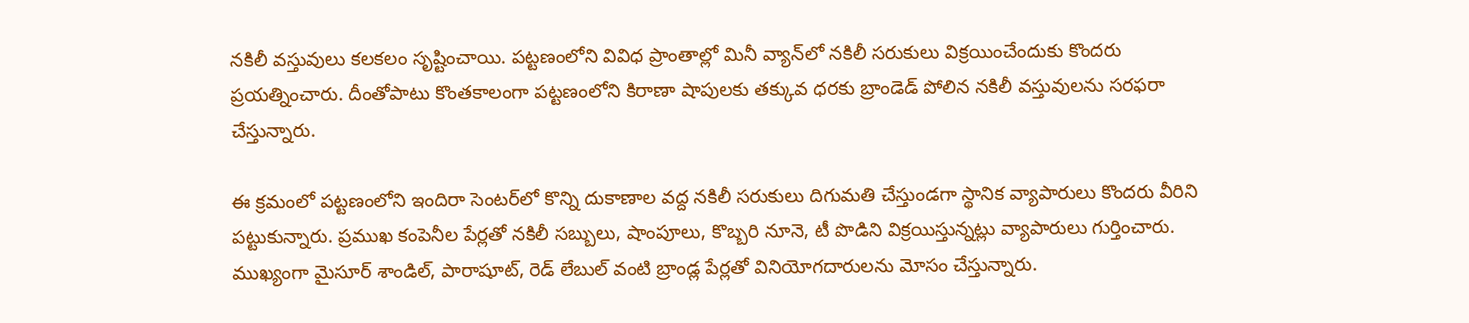నకిలీ వస్తువులు కలకలం సృష్టించాయి. పట్టణంలోని వివిధ ప్రాంతాల్లో మినీ వ్యాన్‌లో నకిలీ సరుకులు విక్రయించేందుకు కొందరు ప్రయత్నించారు. దీంతోపాటు కొంతకాలంగా పట్టణంలోని కిరాణా షాపులకు తక్కువ ధరకు బ్రాండెడ్ పోలిన నకిలీ వస్తువులను సరఫరా చేస్తున్నారు.

ఈ క్రమంలో పట్టణంలోని ఇందిరా సెంటర్‌లో కొన్ని దుకాణాల వద్ద నకిలీ సరుకులు దిగుమతి చేస్తుండగా స్థానిక వ్యాపారులు కొందరు వీరిని పట్టుకున్నారు. ప్రముఖ కంపెనీల పేర్లతో నకిలీ సబ్బులు, షాంపూలు, కొబ్బరి నూనె, టీ పొడిని విక్రయిస్తున్నట్లు వ్యాపారులు గుర్తించారు. ముఖ్యంగా మైసూర్ శాండిల్, పారాషూట్, రెడ్ లేబుల్ వంటి బ్రాండ్ల పేర్లతో వినియోగదారులను మోసం చేస్తున్నారు.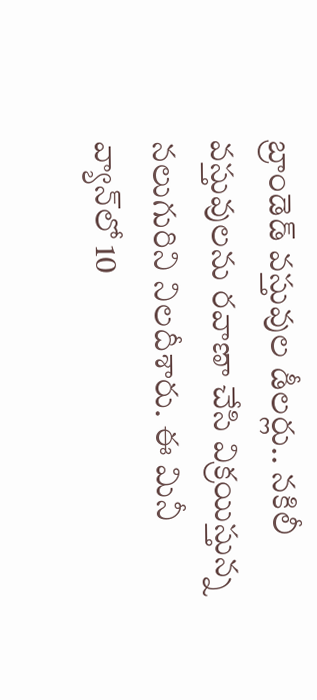బ్రాండెడ్ వస్తువుల డీలర్లు.. నకిలీ వస్తువులను రవాణా చేసి విక్రయిస్తున్న నలుగురిని నిలదీశారు. ఈ మినీ వ్యాన్‌లో 10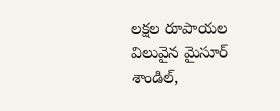లక్షల రూపాయల విలువైన మైసూర్ శాండిల్,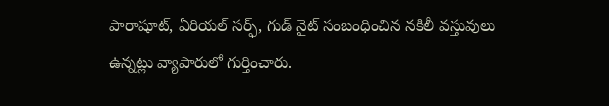పారాషూట్, ఏరియల్ సర్ఫ్, గుడ్ నైట్ సంబంధించిన నకిలీ వస్తువులు ఉన్నట్లు వ్యాపారులో గుర్తించారు.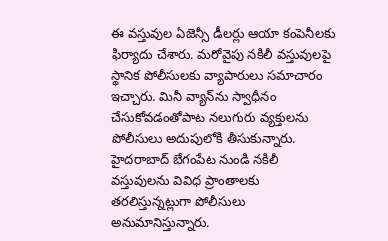ఈ వస్తువుల ఏజెన్సీ డీలర్లు ఆయా కంపెనీలకు ఫిర్యాదు చేశారు. మరోవైపు నకిలీ వస్తువులపై స్థానిక పోలీసులకు వ్యాపారులు సమాచారం ఇచ్చారు. మినీ వ్యాన్‌ను స్వాధీనం చేసుకోవడంతోపాట నలుగురు వ్యక్తులను పోలీసులు అదుపులోకి తీసుకున్నారు. హైదరాబాద్ బేగంపేట నుండి నకిలీ వస్తువులను వివిధ ప్రాంతాలకు తరలిస్తున్నట్లుగా పోలీసులు అనుమానిస్తున్నారు.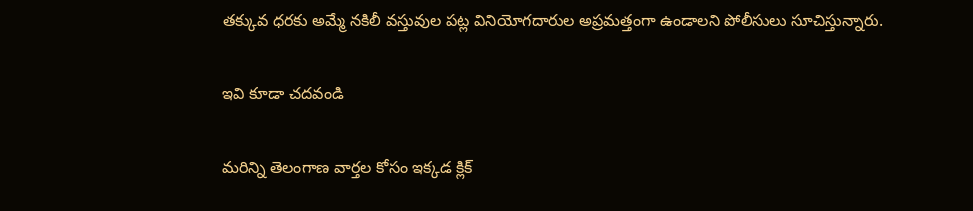తక్కువ ధరకు అమ్మే నకిలీ వస్తువుల పట్ల వినియోగదారుల అప్రమత్తంగా ఉండాలని పోలీసులు సూచిస్తున్నారు.

ఇవి కూడా చదవండి

మరిన్ని తెలంగాణ వార్తల కోసం ఇక్కడ క్లిక్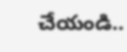చేయండి..